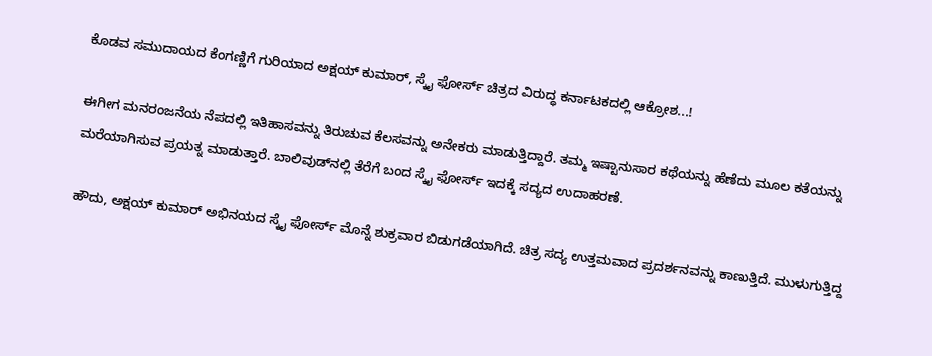ಕೊಡವ ಸಮುದಾಯದ ಕೆಂಗಣ್ಣಿಗೆ ಗುರಿಯಾದ ಅಕ್ಷಯ್ ಕುಮಾರ್, ಸ್ಕೈ ಫೋರ್ಸ್ ಚಿತ್ರದ ವಿರುದ್ಧ ಕರ್ನಾಟಕದಲ್ಲಿ ಆಕ್ರೋಶ...!

ಈಗೀಗ ಮನರಂಜನೆಯ ನೆಪದಲ್ಲಿ ಇತಿಹಾಸವನ್ನು ತಿರುಚುವ ಕೆಲಸವನ್ನು ಅನೇಕರು ಮಾಡುತ್ತಿದ್ದಾರೆ. ತಮ್ಮ ಇಷ್ಟಾನುಸಾರ ಕಥೆಯನ್ನು ಹೆಣೆದು ಮೂಲ ಕತೆಯನ್ನು ಮರೆಯಾಗಿಸುವ ಪ್ರಯತ್ನ ಮಾಡುತ್ತಾರೆ. ಬಾಲಿವುಡ್‌ನಲ್ಲಿ ತೆರೆಗೆ ಬಂದ ಸ್ಕೈ ಫೋರ್ಸ್‌ ಇದಕ್ಕೆ ಸದ್ಯದ ಉದಾಹರಣೆ.

ಹೌದು, ಅಕ್ಷಯ್ ಕುಮಾರ್ ಅಭಿನಯದ ಸ್ಕೈ ಫೋರ್ಸ್ ಮೊನ್ನೆ ಶುಕ್ರವಾರ ಬಿಡುಗಡೆಯಾಗಿದೆ. ಚಿತ್ರ ಸದ್ಯ ಉತ್ತಮವಾದ ಪ್ರದರ್ಶನವನ್ನು ಕಾಣುತ್ತಿದೆ. ಮುಳುಗುತ್ತಿದ್ದ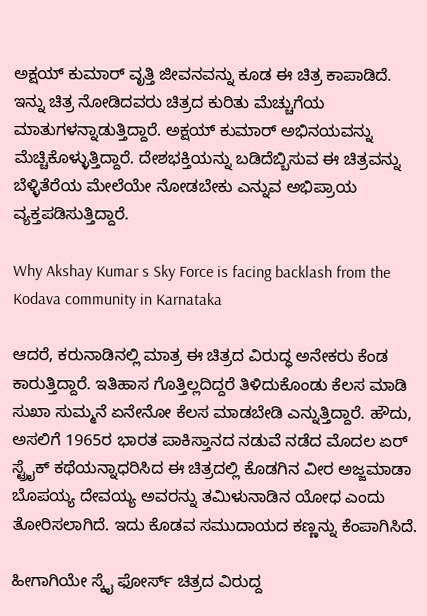ಅಕ್ಷಯ್ ಕುಮಾರ್ ವೃತ್ತಿ ಜೀವನವನ್ನು ಕೂಡ ಈ ಚಿತ್ರ ಕಾಪಾಡಿದೆ. ಇನ್ನು ಚಿತ್ರ ನೋಡಿದವರು ಚಿತ್ರದ ಕುರಿತು ಮೆಚ್ಚುಗೆಯ ಮಾತುಗಳನ್ನಾಡುತ್ತಿದ್ದಾರೆ. ಅಕ್ಷಯ್ ಕುಮಾರ್ ಅಭಿನಯವನ್ನು ಮೆಚ್ಚಿಕೊಳ್ಳುತ್ತಿದ್ದಾರೆ. ದೇಶಭಕ್ತಿಯನ್ನು ಬಡಿದೆಬ್ಬಿಸುವ ಈ ಚಿತ್ರವನ್ನು ಬೆಳ್ಳಿತೆರೆಯ ಮೇಲೆಯೇ ನೋಡಬೇಕು ಎನ್ನುವ ಅಭಿಪ್ರಾಯ ವ್ಯಕ್ತಪಡಿಸುತ್ತಿದ್ದಾರೆ.

Why Akshay Kumar s Sky Force is facing backlash from the Kodava community in Karnataka

ಆದರೆ, ಕರುನಾಡಿನಲ್ಲಿ ಮಾತ್ರ ಈ ಚಿತ್ರದ ವಿರುದ್ಧ ಅನೇಕರು ಕೆಂಡ ಕಾರುತ್ತಿದ್ದಾರೆ. ಇತಿಹಾಸ ಗೊತ್ತಿಲ್ಲದಿದ್ದರೆ ತಿಳಿದುಕೊಂಡು ಕೆಲಸ ಮಾಡಿ ಸುಖಾ ಸುಮ್ಮನೆ ಏನೇನೋ ಕೆಲಸ ಮಾಡಬೇಡಿ ಎನ್ನುತ್ತಿದ್ದಾರೆ. ಹೌದು, ಅಸಲಿಗೆ 1965ರ ಭಾರತ ಪಾಕಿಸ್ತಾನದ ನಡುವೆ ನಡೆದ ಮೊದಲ ಏರ್ ಸ್ಟ್ರೈಕ್ ಕಥೆಯನ್ನಾಧರಿಸಿದ ಈ ಚಿತ್ರದಲ್ಲಿ ಕೊಡಗಿನ ವೀರ ಅಜ್ಜಮಾಡಾ ಬೊಪಯ್ಯ ದೇವಯ್ಯ ಅವರನ್ನು ತಮಿಳುನಾಡಿನ ಯೋಧ ಎಂದು ತೋರಿಸಲಾಗಿದೆ. ಇದು ಕೊಡವ ಸಮುದಾಯದ ಕಣ್ಣನ್ನು ಕೆಂಪಾಗಿಸಿದೆ.

ಹೀಗಾಗಿಯೇ ಸ್ಕೈ ಫೋರ್ಸ್ ಚಿತ್ರದ ವಿರುದ್ದ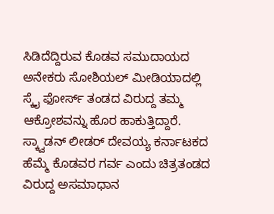ಸಿಡಿದೆದ್ದಿರುವ ಕೊಡವ ಸಮುದಾಯದ ಅನೇಕರು ಸೋಶಿಯಲ್ ಮೀಡಿಯಾದಲ್ಲಿ ಸ್ಕೈ ಫೋರ್ಸ್ ತಂಡದ ವಿರುದ್ದ ತಮ್ಮ ಆಕ್ರೋಶವನ್ನು ಹೊರ ಹಾಕುತ್ತಿದ್ದಾರೆ. ಸ್ಕ್ವಾಡನ್ ಲೀಡರ್ ದೇವಯ್ಯ ಕರ್ನಾಟಕದ ಹೆಮ್ಮೆ ಕೊಡವರ ಗರ್ವ ಎಂದು ಚಿತ್ರತಂಡದ ವಿರುದ್ದ ಅಸಮಾಧಾನ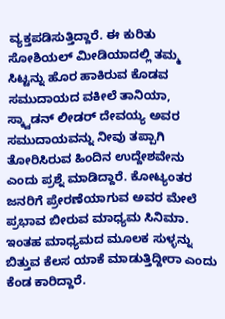ವ್ಯಕ್ತಪಡಿಸುತ್ತಿದ್ದಾರೆ. ಈ ಕುರಿತು ಸೋಶಿಯಲ್ ಮೀಡಿಯಾದಲ್ಲಿ ತಮ್ಮ ಸಿಟ್ಟನ್ನು ಹೊರ ಹಾಕಿರುವ ಕೊಡವ ಸಮುದಾಯದ ವಕೀಲೆ ತಾನಿಯಾ, ಸ್ಕ್ವಾಡನ್‌ ಲೀಡರ್ ದೇವಯ್ಯ ಅವರ ಸಮುದಾಯವನ್ನು ನೀವು ತಪ್ಪಾಗಿ ತೋರಿಸಿರುವ ಹಿಂದಿನ ಉದ್ದೇಶವೇನು ಎಂದು ಪ್ರಶ್ನೆ ಮಾಡಿದ್ದಾರೆ. ಕೋಟ್ಯಂತರ ಜನರಿಗೆ ಪ್ರೇರಣೆಯಾಗುವ ಅವರ ಮೇಲೆ ಪ್ರಭಾವ ಬೀರುವ ಮಾಧ್ಯಮ ಸಿನಿಮಾ. ಇಂತಹ ಮಾಧ್ಯಮದ ಮೂಲಕ ಸುಳ್ಳನ್ನು ಬಿತ್ತುವ ಕೆಲಸ ಯಾಕೆ ಮಾಡುತ್ತಿದ್ದೀರಾ ಎಂದು ಕೆಂಡ ಕಾರಿದ್ದಾರೆ.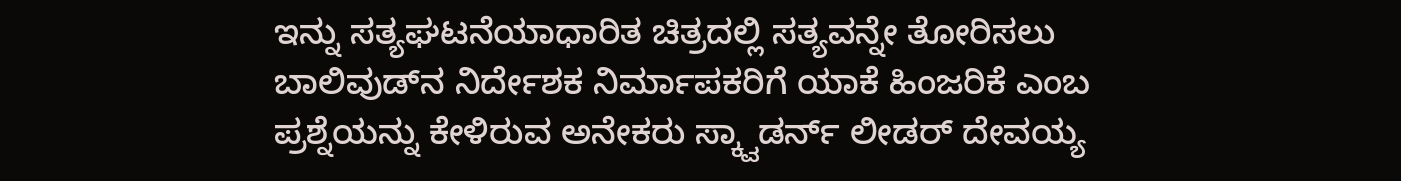ಇನ್ನು ಸತ್ಯಘಟನೆಯಾಧಾರಿತ ಚಿತ್ರದಲ್ಲಿ ಸತ್ಯವನ್ನೇ ತೋರಿಸಲು ಬಾಲಿವುಡ್‌ನ ನಿರ್ದೇಶಕ ನಿರ್ಮಾಪಕರಿಗೆ ಯಾಕೆ ಹಿಂಜರಿಕೆ ಎಂಬ ಪ್ರಶ್ನೆಯನ್ನು ಕೇಳಿರುವ ಅನೇಕರು ಸ್ಕ್ವಾಡರ್ನ್ ಲೀಡರ್ ದೇವಯ್ಯ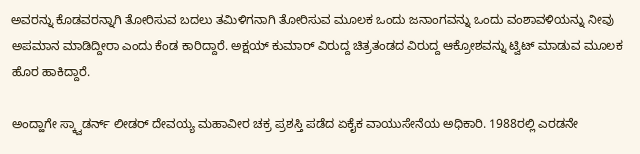ಅವರನ್ನು ಕೊಡವರನ್ನಾಗಿ ತೋರಿಸುವ ಬದಲು ತಮಿಳಿಗನಾಗಿ ತೋರಿಸುವ ಮೂಲಕ ಒಂದು ಜನಾಂಗವನ್ನು ಒಂದು ವಂಶಾವಳಿಯನ್ನು ನೀವು ಅಪಮಾನ ಮಾಡಿದ್ದೀರಾ ಎಂದು ಕೆಂಡ ಕಾರಿದ್ದಾರೆ. ಅಕ್ಷಯ್ ಕುಮಾರ್ ವಿರುದ್ದ ಚಿತ್ರತಂಡದ ವಿರುದ್ದ ಆಕ್ರೋಶವನ್ನು ಟ್ವಿಟ್ ಮಾಡುವ ಮೂಲಕ ಹೊರ ಹಾಕಿದ್ದಾರೆ.

ಅಂದ್ಹಾಗೇ ಸ್ಕ್ವಾಡರ್ನ್ ಲೀಡರ್ ದೇವಯ್ಯ ಮಹಾವೀರ ಚಕ್ರ ಪ್ರಶಸ್ತಿ ಪಡೆದ ಏಕೈಕ ವಾಯುಸೇನೆಯ ಅಧಿಕಾರಿ. 1988ರಲ್ಲಿ ಎರಡನೇ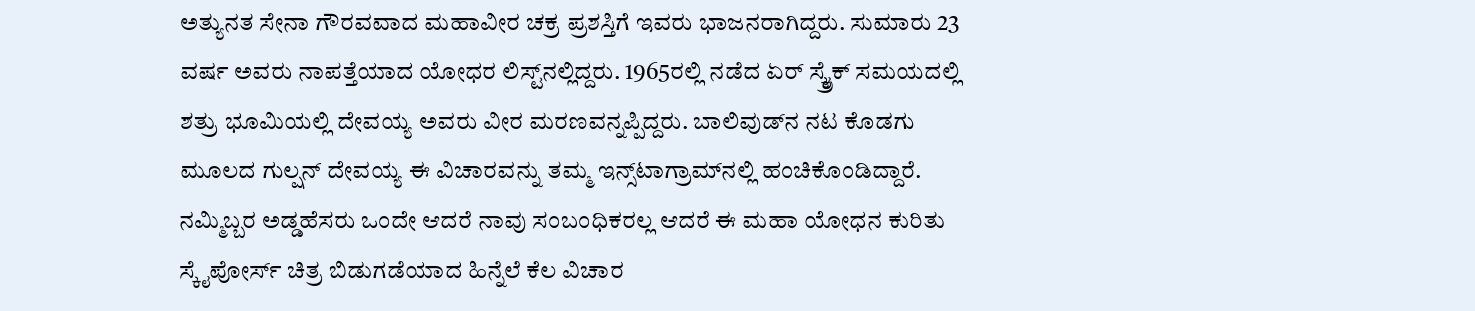ಅತ್ಯುನತ ಸೇನಾ ಗೌರವವಾದ ಮಹಾವೀರ ಚಕ್ರ ಪ್ರಶಸ್ತಿಗೆ ಇವರು ಭಾಜನರಾಗಿದ್ದರು. ಸುಮಾರು 23 ವರ್ಷ ಅವರು ನಾಪತ್ತೆಯಾದ ಯೋಧರ ಲಿಸ್ಟ್‌ನಲ್ಲಿದ್ದರು. 1965ರಲ್ಲಿ ನಡೆದ ಏರ್ ಸ್ಕ್ರೈಕ್ ಸಮಯದಲ್ಲಿ ಶತ್ರು ಭೂಮಿಯಲ್ಲಿ ದೇವಯ್ಯ ಅವರು ವೀರ ಮರಣವನ್ನಪ್ಪಿದ್ದರು. ಬಾಲಿವುಡ್‌ನ ನಟ ಕೊಡಗು ಮೂಲದ ಗುಲ್ಷನ್ ದೇವಯ್ಯ ಈ ವಿಚಾರವನ್ನು ತಮ್ಮ ಇನ್ಸ್‌ಟಾಗ್ರಾಮ್‌ನಲ್ಲಿ ಹಂಚಿಕೊಂಡಿದ್ದಾರೆ. ನಮ್ಮಿಬ್ಬರ ಅಡ್ಡಹೆಸರು ಒಂದೇ ಆದರೆ ನಾವು ಸಂಬಂಧಿಕರಲ್ಲ ಆದರೆ ಈ ಮಹಾ ಯೋಧನ ಕುರಿತು ಸ್ಕೈಪೋರ್ಸ್ ಚಿತ್ರ ಬಿಡುಗಡೆಯಾದ ಹಿನ್ನೆಲೆ ಕೆಲ ವಿಚಾರ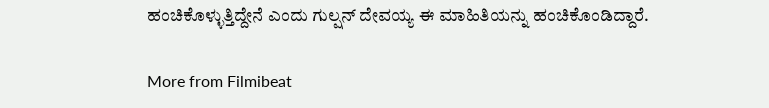ಹಂಚಿಕೊಳ್ಳುತ್ತಿದ್ದೇನೆ ಎಂದು ಗುಲ್ಷನ್ ದೇವಯ್ಯ ಈ ಮಾಹಿತಿಯನ್ನು ಹಂಚಿಕೊಂಡಿದ್ದಾರೆ.

More from Filmibeat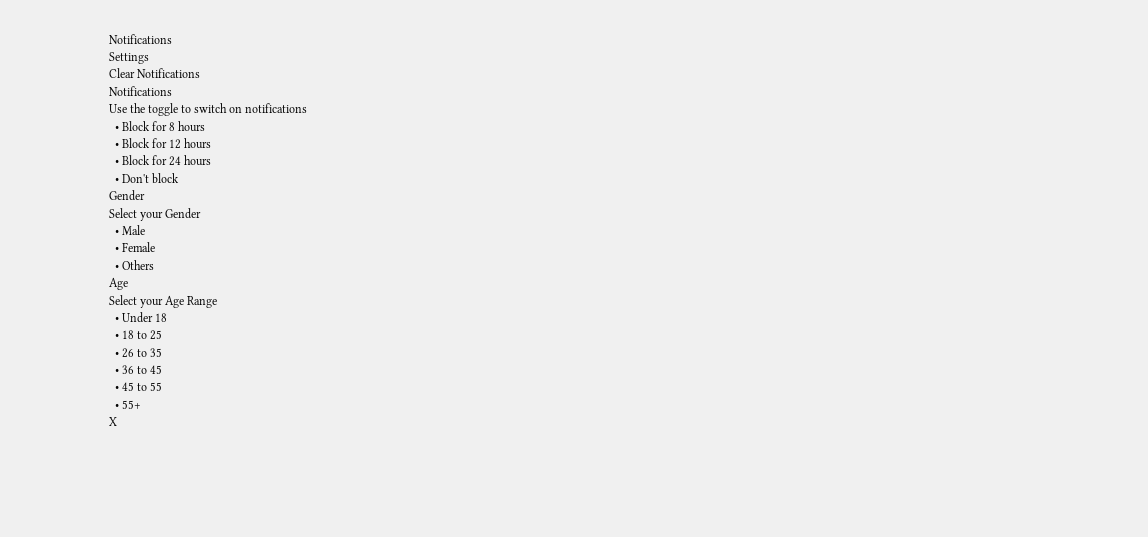Notifications
Settings
Clear Notifications
Notifications
Use the toggle to switch on notifications
  • Block for 8 hours
  • Block for 12 hours
  • Block for 24 hours
  • Don't block
Gender
Select your Gender
  • Male
  • Female
  • Others
Age
Select your Age Range
  • Under 18
  • 18 to 25
  • 26 to 35
  • 36 to 45
  • 45 to 55
  • 55+
X